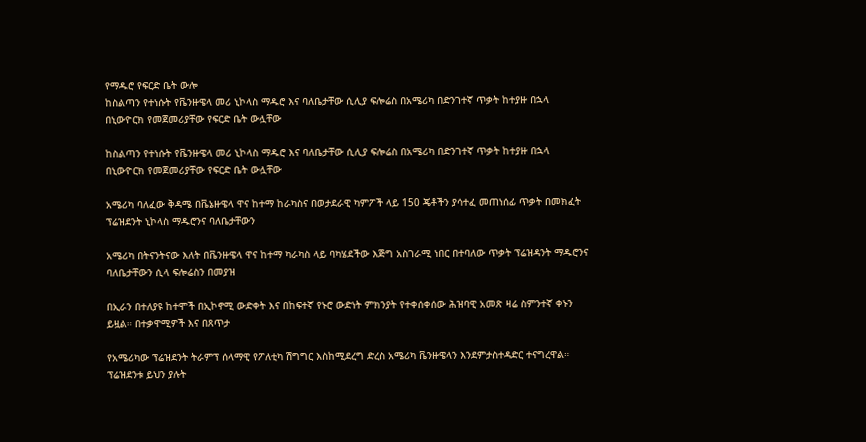የማዱሮ የፍርድ ቤት ውሎ
ከስልጣን የተነሱት የቬንዙዌላ መሪ ኒኮላስ ማዱሮ እና ባለቤታቸው ሲሊያ ፍሎሬስ በአሜሪካ በድንገተኛ ጥቃት ከተያዙ በኋላ በኒውዮርክ የመጀመሪያቸው የፍርድ ቤት ውሏቸው

ከስልጣን የተነሱት የቬንዙዌላ መሪ ኒኮላስ ማዱሮ እና ባለቤታቸው ሲሊያ ፍሎሬስ በአሜሪካ በድንገተኛ ጥቃት ከተያዙ በኋላ በኒውዮርክ የመጀመሪያቸው የፍርድ ቤት ውሏቸው

አሜሪካ ባለፈው ቅዳሜ በቬኔዙዌላ ዋና ከተማ ከራካስና በወታደራዊ ካምፖች ላይ 150 ጄቶችን ያሳተፈ መጠነሰፊ ጥቃት በመክፈት ፕሬዝደንት ኒኮላስ ማዱሮንና ባለቤታቸውን

አሜሪካ በትናንትናው እለት በቬንዙዌላ ዋና ከተማ ካራካስ ላይ ባካሄደችው እጅግ አስገራሚ ነበር በተባለው ጥቃት ፕሬዝዳንት ማዱሮንና ባለቤታቸውን ሲላ ፍሎሬስን በመያዝ

በኢራን በተለያዩ ከተሞች በኢኮኖሚ ውድቀት እና በከፍተኛ የኑሮ ውድነት ምክንያት የተቀሰቀሰው ሕዝባዊ አመጽ ዛሬ ስምንተኛ ቀኑን ይዟል። በተቃዋሚዎች እና በጸጥታ

የአሜሪካው ፕሬዝደንት ትራምፕ ሰላማዊ የፖለቲካ ሽግግር እስከሚደረግ ድረስ አሜሪካ ቬንዙዌላን እንደምታስተዳድር ተናግረዋል። ፕሬዝደንቱ ይህን ያሉት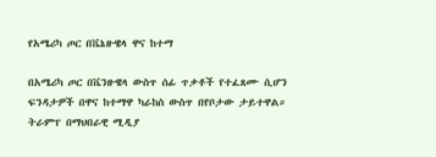የአሜሪካ ጦር በቬኔዙዌላ ዋና ከተማ

በአሜሪካ ጦር በቬንዙዌላ ውስጥ ሰፊ ጥቃቶች የተፈጸሙ ሲሆን ፍንዳታዎች በዋና ከተማዋ ካራከስ ውስጥ በየቦታው ታይተዋል። ትራምፕ በማህበራዊ ሚዲያ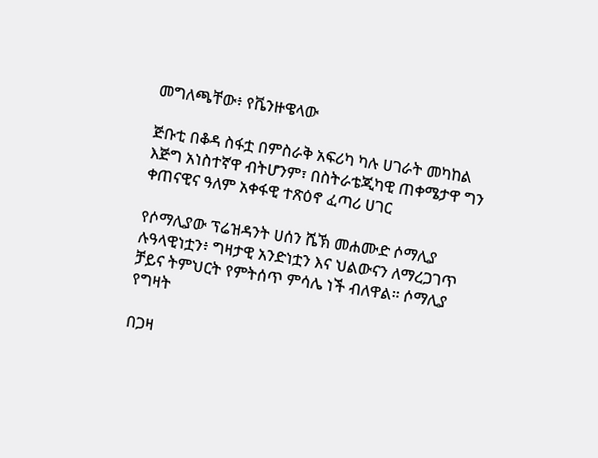መግለጫቸው፥ የቬንዙዌላው

ጅቡቲ በቆዳ ስፋቷ በምስራቅ አፍሪካ ካሉ ሀገራት መካከል እጅግ አነስተኛዋ ብትሆንም፣ በስትራቴጂካዊ ጠቀሜታዋ ግን ቀጠናዊና ዓለም አቀፋዊ ተጽዕኖ ፈጣሪ ሀገር

የሶማሊያው ፕሬዝዳንት ሀሰን ሼኽ መሐሙድ ሶማሊያ ሉዓላዊነቷን፥ ግዛታዊ አንድነቷን እና ህልውናን ለማረጋገጥ ቻይና ትምህርት የምትሰጥ ምሳሌ ነች ብለዋል። ሶማሊያ የግዛት

በጋዛ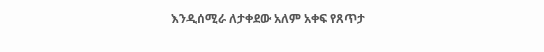እንዲሰሚራ ለታቀደው አለም አቀፍ የጸጥታ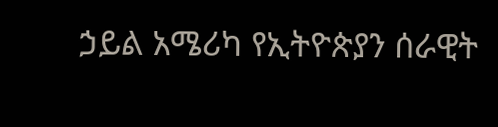ኃይል አሜሪካ የኢትዮጵያን ሰራዊት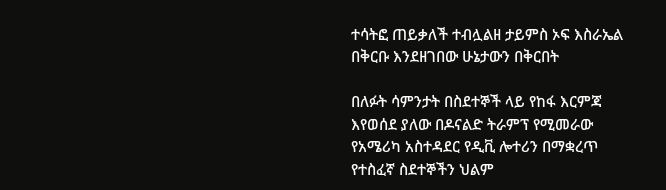ተሳትፎ ጠይቃለች ተብሏልዘ ታይምስ ኦፍ እስራኤል በቅርቡ እንደዘገበው ሁኔታውን በቅርበት

በለፉት ሳምንታት በስደተኞች ላይ የከፋ እርምጃ እየወሰደ ያለው በዶናልድ ትራምፕ የሚመራው የአሜሪካ አስተዳደር የዲቪ ሎተሪን በማቋረጥ የተስፈኛ ስደተኞችን ህልም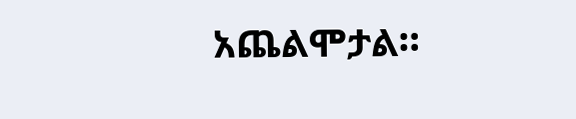አጨልሞታል።